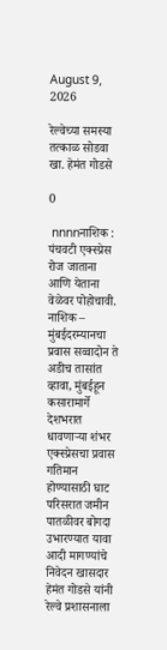August 9, 2026

रेल्वेच्या समस्या तत्काळ सोडवा खा. हेमंत गोडसे

0

 nnnnनाशिक : पंचवटी एक्स्प्रेस रोज जाताना आणि येताना वेळेवर पोहोचावी. नाशिक – मुंबईदरम्यानचा प्रवास सव्वादोन ते अडीच तासांत व्हावा, मुंबईहून कसारामार्गे देशभरात धावणाऱ्या शंभर एक्स्प्रेसचा प्रवास गतिमान होण्यासाठी घाट परिसरात जमीन पातळीवर बोगदा उभारण्यात यावा आदी मागण्यांचे निवेदन खासदार हेमंत गोडसे यांनी रेल्वे प्रशासनाला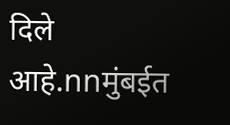दिले आहे.nnमुंबईत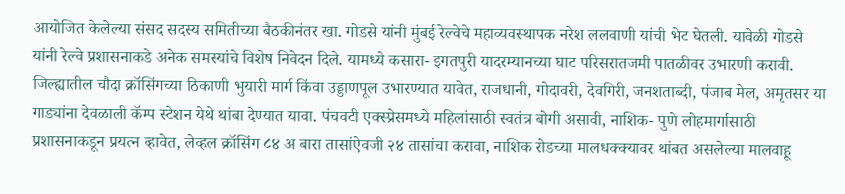आयोजित केलेल्या संसद सदस्य समितीच्या बैठकीनंतर खा. गोडसे यांनी मुंबई रेल्वेचे महाव्यवस्थापक नरेश ललवाणी यांची भेट घेतली. यावेळी गोडसे यांनी रेल्वे प्रशासनाकडे अनेक समस्यांचे विशेष निवेदन दिले. यामध्ये कसारा- इगतपुरी यादरम्यानच्या घाट परिसरातजमी पातळीवर उभारणी करावी.  जिल्ह्यातील चौदा क्रॉसिंगच्या ठिकाणी भुयारी मार्ग किंवा उड्डाणपूल उभारण्यात यावेत, राजधानी, गोदावरी, देवगिरी, जनशताब्दी, पंजाब मेल, अमृतसर या गाड्यांना देवळाली कॅम्प स्टेशन येथे थांबा देण्यात यावा. पंचवटी एक्स्प्रेसमध्ये महिलांसाठी स्वतंत्र बोगी असावी, नाशिक- पुणे लोहमार्गासाठी प्रशासनाकडून प्रयत्न व्हावेत, लेव्हल क्रॉसिंग ८४ अ बारा तासांऐवजी २४ तासांचा करावा, नाशिक रोडच्या मालधक्क्यावर थांबत असलेल्या मालवाहू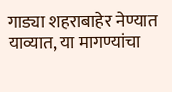गाड्या शहराबाहेर नेण्यात याव्यात, या मागण्यांचा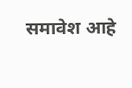समावेश आहे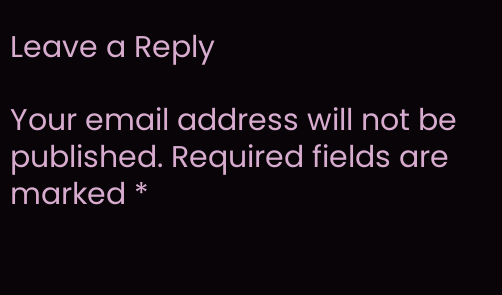Leave a Reply

Your email address will not be published. Required fields are marked *